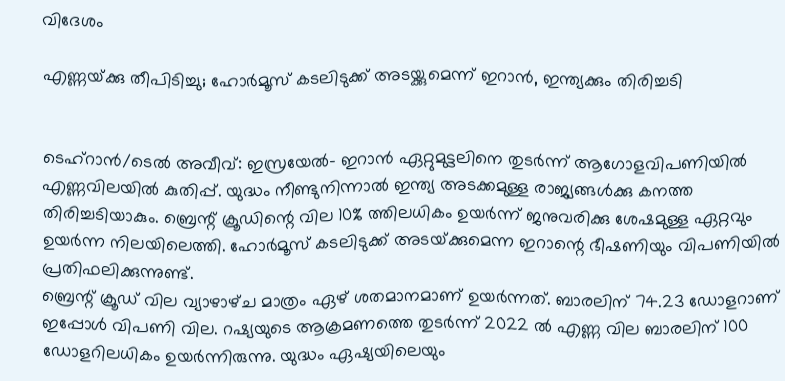വിദേശം

എണ്ണയ്‌ക്കു തീപിടിച്ചു; ഹോര്‍മൂസ് കടലിടുക്ക് അടയ്ക്കുമെന്ന് ഇറാന്‍, ഇന്ത്യക്കും തിരിച്ചടി


ടെഹ്‌റാന്‍/ടെല്‍ അവീവ്‌: ഇസ്രയേല്‍- ഇറാന്‍ ഏറ്റുമുട്ടലിനെ തുടര്‍ന്ന്‌ ആഗോളവിപണിയില്‍ എണ്ണവിലയില്‍ കുതിപ്പ്‌. യുദ്ധം നീണ്ടുനിന്നാല്‍ ഇന്ത്യ അടക്കമുള്ള രാജ്യങ്ങള്‍ക്കു കനത്ത തിരിച്ചടിയാകും. ബ്രെന്റ്‌ ക്രൂഡിന്റെ വില 10% ത്തിലധികം ഉയര്‍ന്ന്‌ ജനുവരിക്കു ശേഷമുള്ള ഏറ്റവും ഉയര്‍ന്ന നിലയിലെത്തി. ഹോര്‍മൂസ്‌ കടലിടുക്ക്‌ അടയ്‌ക്കുമെന്ന ഇറാന്റെ ഭീഷണിയും വിപണിയില്‍ പ്രതിഫലിക്കുന്നുണ്ട്‌.
ബ്രെന്റ്‌ ക്രൂഡ്‌ വില വ്യാഴാഴ്‌ച മാത്രം ഏഴ്‌ ശതമാനമാണ്‌ ഉയര്‍ന്നത്‌. ബാരലിന്‌ 74.23 ഡോളറാണ്‌ ഇപ്പോള്‍ വിപണി വില. റഷ്യയുടെ ആക്രമണത്തെ തുടര്‍ന്ന്‌ 2022 ല്‍ എണ്ണ വില ബാരലിന്‌ 100 ഡോളറിലധികം ഉയര്‍ന്നിരുന്നു. യുദ്ധം ഏഷ്യയിലെയും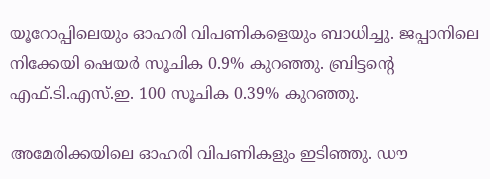യൂറോപ്പിലെയും ഓഹരി വിപണികളെയും ബാധിച്ചു. ജപ്പാനിലെ നിക്കേയി ഷെയര്‍ സൂചിക 0.9% കുറഞ്ഞു. ബ്രിട്ടന്റെ എഫ്‌.ടി.എസ്‌.ഇ. 100 സൂചിക 0.39% കുറഞ്ഞു.

അമേരിക്കയിലെ ഓഹരി വിപണികളും ഇടിഞ്ഞു. ഡൗ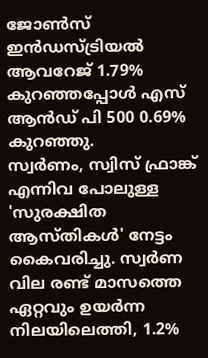ജോണ്‍സ്‌ ഇന്‍ഡസ്‌ട്രിയല്‍ ആവറേജ്‌ 1.79% കുറഞ്ഞപ്പോള്‍ എസ്‌ ആന്‍ഡ്‌ പി 500 0.69% കുറഞ്ഞു.
സ്വര്‍ണം, സ്വിസ്‌ ഫ്രാങ്ക്‌ എന്നിവ പോലുള്ള 'സുരക്ഷിത ആസ്‌തികള്‍' നേട്ടം കൈവരിച്ചു. സ്വര്‍ണ വില രണ്ട്‌ മാസത്തെ ഏറ്റവും ഉയര്‍ന്ന നിലയിലെത്തി, 1.2%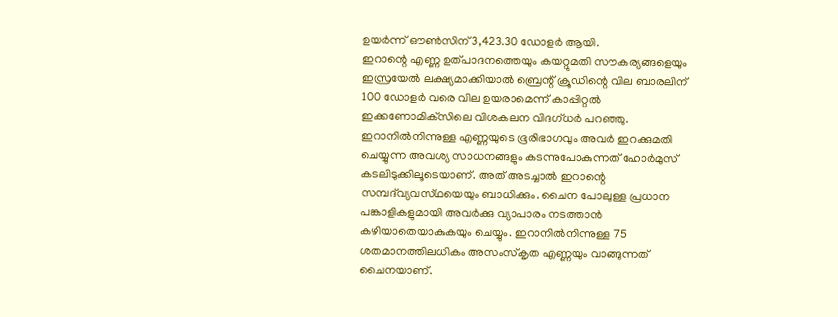ഉയര്‍ന്ന്‌ ഔണ്‍സിന്‌ 3,423.30 ഡോളര്‍ ആയി.
ഇറാന്റെ എണ്ണ ഉത്‌പാദനത്തെയും കയറ്റുമതി സൗകര്യങ്ങളെയും ഇസ്രയേല്‍ ലക്ഷ്യമാക്കിയാല്‍ ബ്രെന്റ്‌ ക്രൂഡിന്റെ വില ബാരലിന്‌ 100 ഡോളര്‍ വരെ വില ഉയരാമെന്ന്‌ കാപ്പിറ്റല്‍ ഇക്കണോമിക്‌സിലെ വിശകലന വിദഗ്‌ധര്‍ പറഞ്ഞു.
ഇറാനില്‍നിന്നുള്ള എണ്ണയുടെ ഭൂരിഭാഗവും അവര്‍ ഇറക്കുമതി ചെയ്യുന്ന അവശ്യ സാധനങ്ങളും കടന്നുപോകുന്നത്‌ ഹോര്‍മുസ്‌ കടലിടുക്കിലൂടെയാണ്‌. അത്‌ അടച്ചാല്‍ ഇറാന്റെ സമ്പദ്‌വ്യവസ്‌ഥയെയും ബാധിക്കും. ചൈന പോലുള്ള പ്രധാന പങ്കാളികളുമായി അവര്‍ക്കു വ്യാപാരം നടത്താന്‍ കഴിയാതെയാകുകയും ചെയ്യും. ഇറാനില്‍നിന്നുള്ള 75 ശതമാനത്തിലധികം അസംസ്‌കൃത എണ്ണയും വാങ്ങുന്നത്‌ ചൈനയാണ്‌.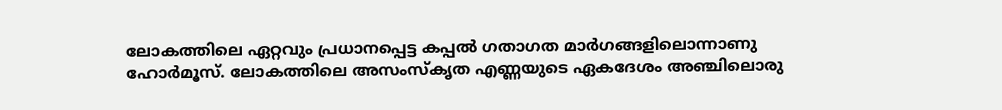ലോകത്തിലെ ഏറ്റവും പ്രധാനപ്പെട്ട കപ്പല്‍ ഗതാഗത മാര്‍ഗങ്ങളിലൊന്നാണു ഹോര്‍മൂസ്‌. ലോകത്തിലെ അസംസ്‌കൃത എണ്ണയുടെ ഏകദേശം അഞ്ചിലൊരു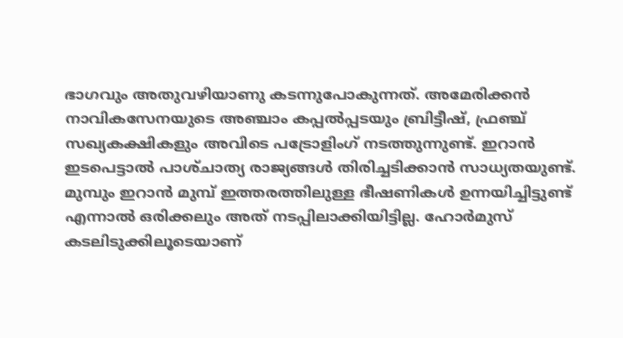ഭാഗവും അതുവഴിയാണു കടന്നുപോകുന്നത്‌. അമേരിക്കന്‍ നാവികസേനയുടെ അഞ്ചാം കപ്പല്‍പ്പടയും ബ്രിട്ടീഷ്‌, ഫ്രഞ്ച്‌ സഖ്യകക്ഷികളും അവിടെ പട്രോളിംഗ് നടത്തുന്നുണ്ട്‌. ഇറാന്‍ ഇടപെട്ടാല്‍ പാശ്‌ചാത്യ രാജ്യങ്ങള്‍ തിരിച്ചടിക്കാന്‍ സാധ്യതയുണ്ട്‌. മുമ്പും ഇറാന്‍ മുമ്പ്‌ ഇത്തരത്തിലുള്ള ഭീഷണികള്‍ ഉന്നയിച്ചിട്ടുണ്ട്‌ എന്നാല്‍ ഒരിക്കലും അത്‌ നടപ്പിലാക്കിയിട്ടില്ല. ഹോര്‍മുസ്‌ കടലിടുക്കിലൂടെയാണ്‌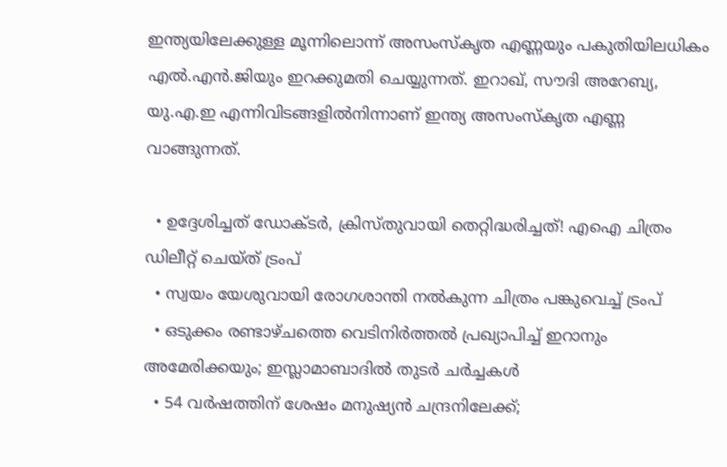ഇന്ത്യയിലേക്കുള്ള മൂന്നിലൊന്ന്‌ അസംസ്‌കൃത എണ്ണയും പകുതിയിലധികം എല്‍.എന്‍.ജിയും ഇറക്കുമതി ചെയ്യുന്നത്‌. ഇറാഖ്‌, സൗദി അറേബ്യ, യു.എ.ഇ എന്നിവിടങ്ങളില്‍നിന്നാണ്‌ ഇന്ത്യ അസംസ്‌കൃത എണ്ണ വാങ്ങുന്നത്‌.

  • ഉദ്ദേശിച്ചത് ഡോക്ടര്‍, ക്രിസ്തുവായി തെറ്റിദ്ധരിച്ചത്! എഐ ചിത്രം ഡിലീറ്റ് ചെയ്ത് ട്രംപ്
  • സ്വയം യേശുവായി രോഗശാന്തി നല്‍കുന്ന ചിത്രം പങ്കുവെച്ച് ട്രംപ്
  • ഒടുക്കം രണ്ടാഴ്ചത്തെ വെടിനിര്‍ത്തല്‍ പ്രഖ്യാപിച്ച് ഇറാനും അമേരിക്കയും; ഇസ്ലാമാബാദില്‍ തുടര്‍ ചര്‍ച്ചകള്‍
  • 54 വര്‍ഷത്തിന് ശേഷം മനുഷ്യന്‍ ചന്ദ്രനിലേക്ക്;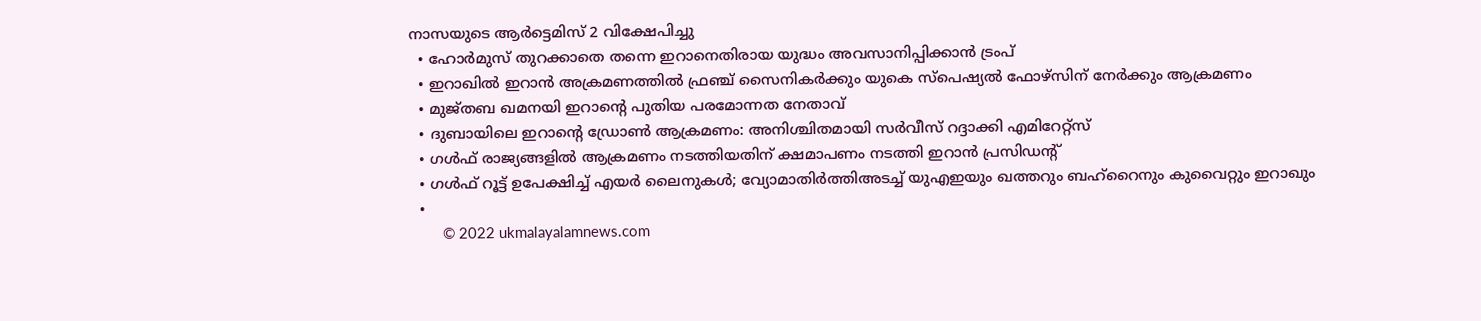നാസയുടെ ആര്‍ട്ടെമിസ് 2 വിക്ഷേപിച്ചു
  • ഹോര്‍മുസ് തുറക്കാതെ തന്നെ ഇറാനെതിരായ യുദ്ധം അവസാനിപ്പിക്കാന്‍ ട്രംപ്
  • ഇറാഖില്‍ ഇറാന്‍ അക്രമണത്തില്‍ ഫ്രഞ്ച് സൈനികര്‍ക്കും യുകെ സ്‌പെഷ്യല്‍ ഫോഴ്‌സിന് നേര്‍ക്കും ആക്രമണം
  • മുജ്തബ ഖമനയി ഇറാന്റെ പുതിയ പരമോന്നത നേതാവ്
  • ദുബായിലെ ഇറാന്റെ ഡ്രോണ്‍ ആക്രമണം: അനിശ്ചിതമായി സര്‍വീസ് റദ്ദാക്കി എമിറേറ്റ്സ്
  • ഗള്‍ഫ് രാജ്യങ്ങളില്‍ ആക്രമണം നടത്തിയതിന് ക്ഷമാപണം നടത്തി ഇറാന്‍ പ്രസിഡന്റ്
  • ഗള്‍ഫ് റൂട്ട് ഉപേക്ഷിച്ച് എയര്‍ ലൈനുകള്‍; വ്യോമാതിര്‍ത്തിഅടച്ച് യുഎഇയും ഖത്തറും ബഹ്റൈനും കുവൈറ്റും ഇറാഖും
  •
        © 2022 ukmalayalamnews.com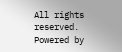All rights reserved. Powered by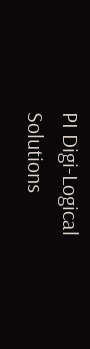PI Digi-Logical Solutions